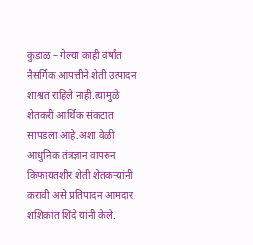कुडाळ – गेल्या काही वर्षांत नैसर्गिक आपत्तीने शेती उत्पादन शाश्वत राहिले नाही.त्यामुळे शेतकरी आर्थिक संकटात सापडला आहे.अशा वेळी आधुनिक तंत्रज्ञान वापरुन किफायतशीर शेती शेतकऱ्यांनी करावी असे प्रतिपादन आमदार शशिकांत शिंदे यांनी केले.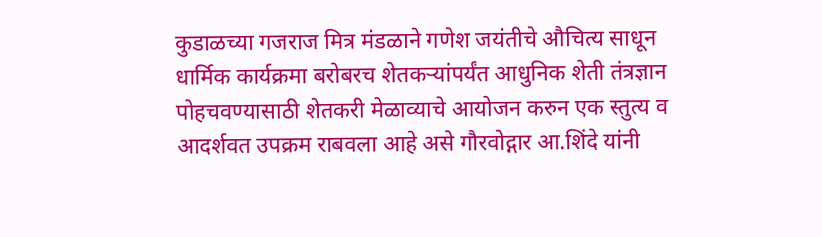कुडाळच्या गजराज मित्र मंडळाने गणेश जयंतीचे औचित्य साधून धार्मिक कार्यक्रमा बरोबरच शेतकऱ्यांपर्यंत आधुनिक शेती तंत्रज्ञान पोहचवण्यासाठी शेतकरी मेळाव्याचे आयोजन करुन एक स्तुत्य व आदर्शवत उपक्रम राबवला आहे असे गौरवोद्गार आ.शिंदे यांनी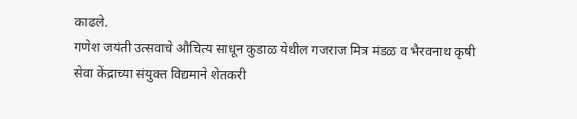काढले.
गणेश जयंती उत्सवाचे औचित्य साधून कुडाळ येथील गजराज मित्र मंडळ व भैरवनाथ कृषी सेवा केंद्राच्या संयुक्त विद्यमाने शेतकरी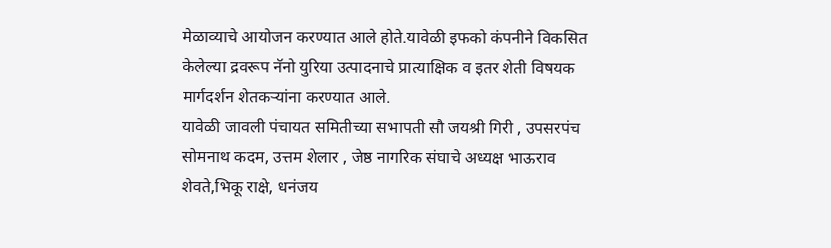मेळाव्याचे आयोजन करण्यात आले होते.यावेळी इफको कंपनीने विकसित केलेल्या द्रवरूप नॅनो युरिया उत्पादनाचे प्रात्याक्षिक व इतर शेती विषयक मार्गदर्शन शेतकऱ्यांना करण्यात आले.
यावेळी जावली पंचायत समितीच्या सभापती सौ जयश्री गिरी , उपसरपंच सोमनाथ कदम, उत्तम शेलार , जेष्ठ नागरिक संघाचे अध्यक्ष भाऊराव शेवते,भिकू राक्षे, धनंजय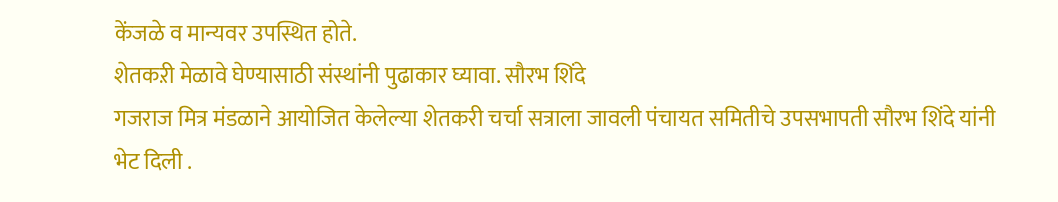केंजळे व मान्यवर उपस्थित होते.
शेतकऱी मेळावे घेण्यासाठी संस्थांनी पुढाकार घ्यावा. सौरभ शिंदे
गजराज मित्र मंडळाने आयोजित केलेल्या शेतकरी चर्चा सत्राला जावली पंचायत समितीचे उपसभापती सौरभ शिंदे यांनी भेट दिली .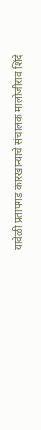यावेळी प्रतापगड कारखान्याचे संचालक मालोजीराव शिंदे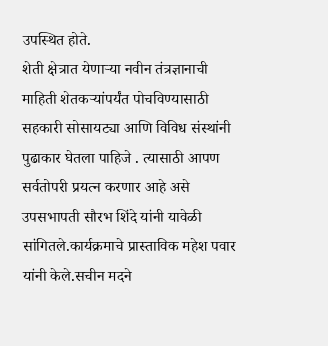उपस्थित होते.
शेती क्षेत्रात येणाऱ्या नवीन तंत्रज्ञानाची माहिती शेतकऱ्यांपर्यंत पोचविण्यासाठी सहकारी सोसायट्या आणि विविध संस्थांनी पुढाकार घेतला पाहिजे . त्यासाठी आपण सर्वतोपरी प्रयत्न करणार आहे असे उपसभापती सौरभ शिंदे यांनी यावेळी सांगितले.कार्यक्रमाचे प्रास्ताविक महेश पवार यांनी केले.सचीन मदने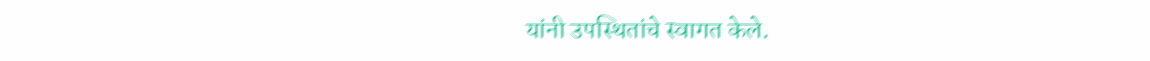यांनी उपस्थितांचे स्वागत केले.